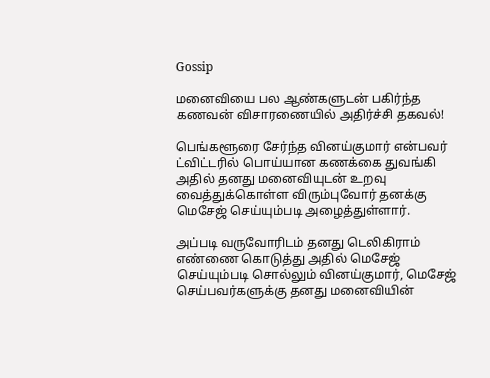Gossip

மனைவியை பல ஆண்களுடன் பகிர்ந்த கணவன் விசாரணையில் அதிர்ச்சி தகவல்!

பெங்களூரை சேர்ந்த வினய்குமார் என்பவர் ட்விட்டரில் பொய்யான கணக்கை துவங்கி அதில் தனது மனைவியுடன் உறவு வைத்துக்கொள்ள விரும்புவோர் தனக்கு மெசேஜ் செய்யும்படி அழைத்துள்ளார்.

அப்படி வருவோரிடம் தனது டெலிகிராம்  எண்ணை கொடுத்து அதில் மெசேஜ் செய்யும்படி சொல்லும் வினய்குமார், மெசேஜ் செய்பவர்களுக்கு தனது மனைவியின்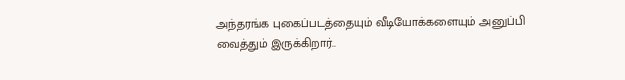அந்தரங்க புகைப்படத்தையும் வீடியோக்களையும் அனுப்பி வைத்தும் இருக்கிறார்..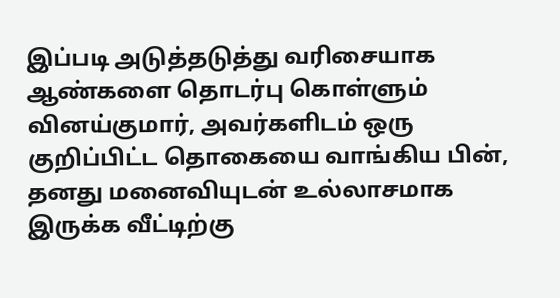இப்படி அடுத்தடுத்து வரிசையாக ஆண்களை தொடர்பு கொள்ளும் வினய்குமார், அவர்களிடம் ஒரு குறிப்பிட்ட தொகையை வாங்கிய பின், தனது மனைவியுடன் உல்லாசமாக இருக்க வீட்டிற்கு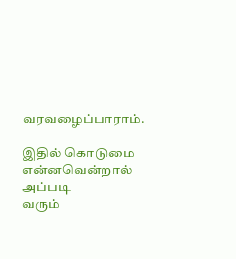வரவழைப்பாராம்.

இதில் கொடுமை என்னவென்றால் அப்படி
வரும்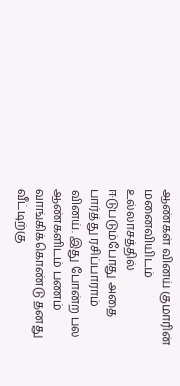ஆண்கள் வினய் குமாரின் மனைவியிடம் உல்லாசத்தில் ஈடுபடும்போது அதை பார்த்து ரசிப்பாராம் வினய். இது போன்ற பல ஆண்களிடம் பணம் வாங்கிக்கொண்டு தனது வீட்டிற்கு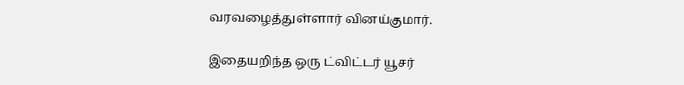வரவழைத்துள்ளார் வினய்குமார்.

இதையறிந்த ஒரு ட்விட்டர் யூசர்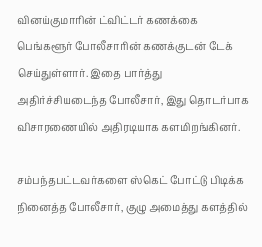வினய்குமாரின் ட்விட்டர் கணக்கை பெங்களூர் போலீசாரின் கணக்குடன் டேக் செய்துள்ளார். இதை பார்த்து அதிர்ச்சியடைந்த போலீசார், இது தொடர்பாக விசாரணையில் அதிரடியாக களமிறங்கினர்.

சம்பந்தபட்டவர்களை ஸ்கெட் போட்டு பிடிக்க நினைத்த போலீசார், குழு அமைத்து களத்தில்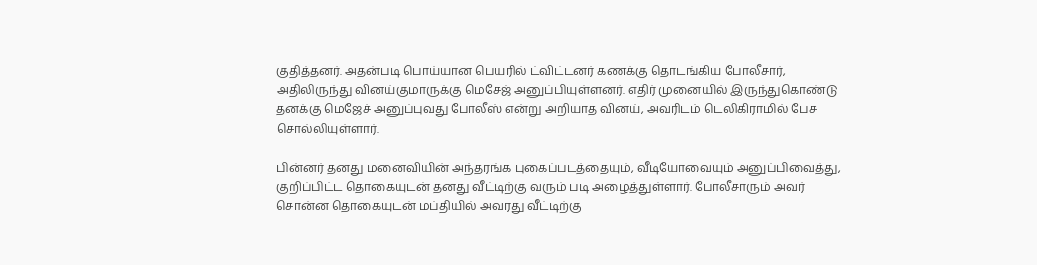குதித்தனர். அதன்படி பொய்யான பெயரில் ட்விட்டனர் கணக்கு தொடங்கிய போலீசார், அதிலிருந்து வினய்குமாருக்கு மெசேஜ் அனுப்பியுள்ளனர். எதிர் முனையில் இருந்துகொண்டு தனக்கு மெஜேச் அனுப்புவது போலீஸ் என்று அறியாத வினய், அவரிடம் டெலிகிராமில் பேச சொல்லியுள்ளார்.

பின்னர் தனது மனைவியின் அந்தரங்க புகைப்படத்தையும், வீடியோவையும் அனுப்பிவைத்து, குறிப்பிட்ட தொகையுடன் தனது வீட்டிற்கு வரும் படி அழைத்துள்ளார். போலீசாரும் அவர் சொன்ன தொகையுடன் மப்தியில் அவரது வீட்டிற்கு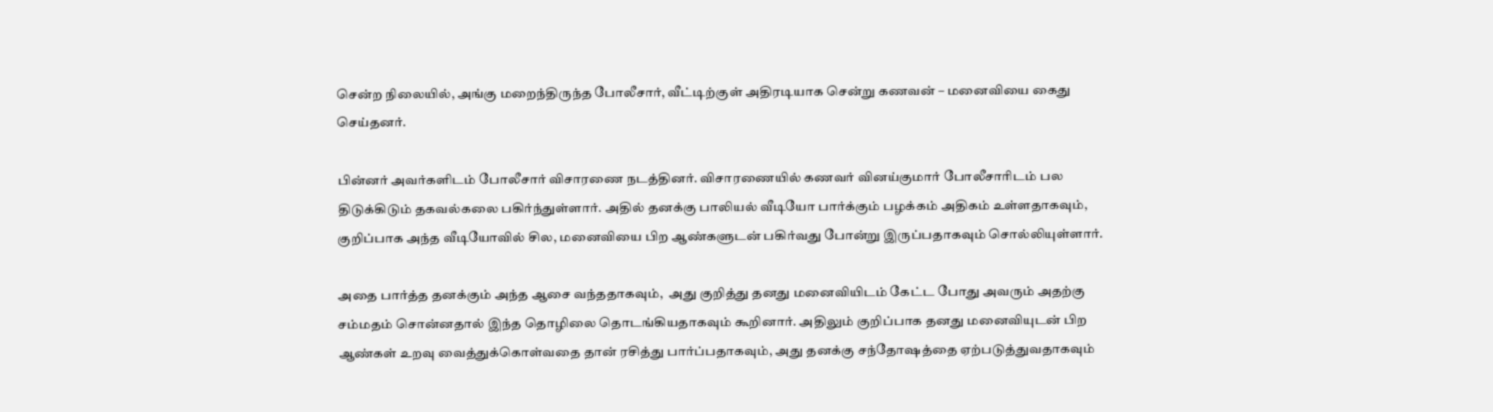சென்ற நிலையில், அங்கு மறைந்திருந்த போலீசார், வீட்டிற்குள் அதிரடியாக சென்று கணவன் – மனைவியை கைது செய்தனர்.

பின்னர் அவர்களிடம் போலீசார் விசாரணை நடத்தினர். விசாரணையில் கணவர் வினய்குமார் போலீசாரிடம் பல திடுக்கிடும் தகவல்கலை பகிர்ந்துள்ளார். அதில் தனக்கு பாலியல் வீடியோ பார்க்கும் பழக்கம் அதிகம் உள்ளதாகவும், குறிப்பாக அந்த வீடியோவில் சில, மனைவியை பிற ஆண்களுடன் பகிர்வது போன்று இருப்பதாகவும் சொல்லியுள்ளார்.

அதை பார்த்த தனக்கும் அந்த ஆசை வந்ததாகவும்,  அது குறித்து தனது மனைவியிடம் கேட்ட போது அவரும் அதற்கு சம்மதம் சொன்னதால் இந்த தொழிலை தொடங்கியதாகவும் கூறினார். அதிலும் குறிப்பாக தனது மனைவியுடன் பிற ஆண்கள் உறவு வைத்துக்கொள்வதை தான் ரசித்து பார்ப்பதாகவும், அது தனக்கு சந்தோஷத்தை ஏற்படுத்துவதாகவும்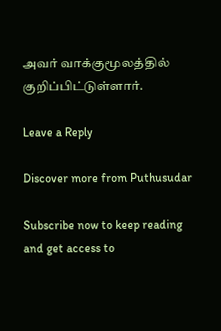அவர் வாக்குமூலத்தில் குறிப்பிட்டுள்ளார்.

Leave a Reply

Discover more from Puthusudar

Subscribe now to keep reading and get access to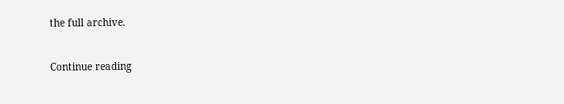the full archive.

Continue reading